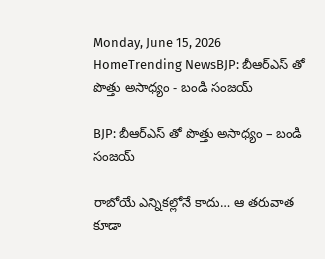Monday, June 15, 2026
HomeTrending NewsBJP: బీఆర్ఎస్ తో పొత్తు అసాధ్యం - బండి సంజయ్

BJP: బీఆర్ఎస్ తో పొత్తు అసాధ్యం – బండి సంజయ్

రాబోయే ఎన్నికల్లోనే కాదు… ఆ తరువాత కూడా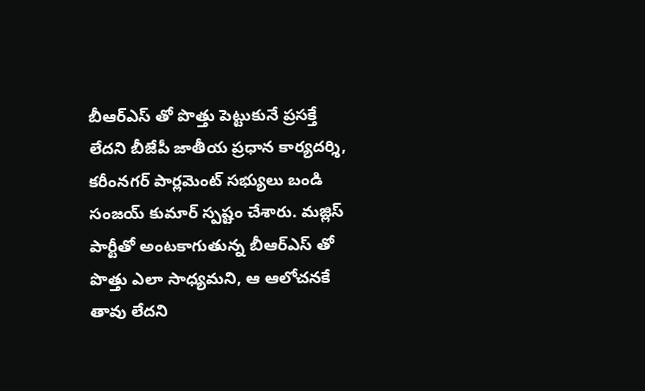బీఆర్ఎస్ తో పొత్తు పెట్టుకునే ప్రసక్తే లేదని బీజేపీ జాతీయ ప్రధాన కార్యదర్శి, కరీంనగర్ పార్లమెంట్ సభ్యులు బండి సంజయ్ కుమార్ స్పష్టం చేశారు. మజ్లిస్ పార్టీతో అంటకాగుతున్న బీఆర్ఎస్ తో పొత్తు ఎలా సాధ్యమని, ఆ ఆలోచనకే తావు లేదని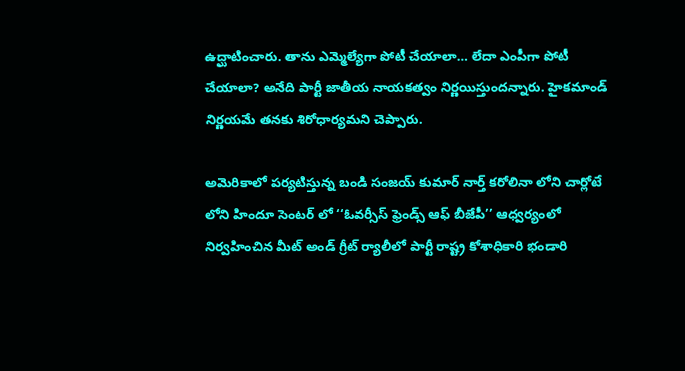ఉద్ఘాటించారు. తాను ఎమ్మెల్యేగా పోటీ చేయాలా… లేదా ఎంపీగా పోటీ చేయాలా? అనేది పార్టీ జాతీయ నాయకత్వం నిర్ణయిస్తుందన్నారు. హైకమాండ్ నిర్ణయమే తనకు శిరోధార్యమని చెప్పారు.

అమెరికాలో పర్యటిస్తున్న బండి సంజయ్ కుమార్ నార్త్ కరోలినా లోని చార్లోటే లోని హిందూ సెంటర్ లో ‘‘ఓవర్సీస్ ఫ్రెండ్స్ ఆఫ్ బీజేపీ’’ ఆధ్వర్యంలో నిర్వహించిన మీట్ అండ్ గ్రీట్ ర్యాలీలో పార్టీ రాష్ట్ర కోశాధికారి భండారి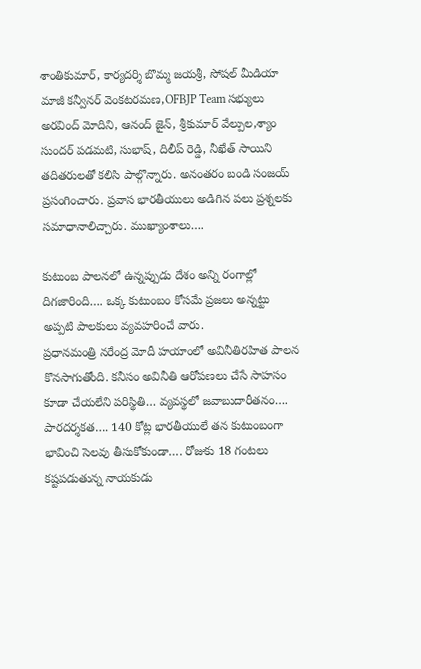శాంతికుమార్, కార్యదర్శి బొమ్మ జయశ్రీ, సోషల్ మీడియా మాజీ కన్వీనర్ వెంకటరమణ,OFBJP Team సభ్యులు అరవింద్ మోదిని, ఆనంద్ జైన్, శ్రీకుమార్ వేల్పుల,శ్యాం సుందర్ పడమటి, సుభాష్, దిలీప్ రెడ్డి, నీఖేత్ సాయిని తదితరులతో కలిసి పాల్గొన్నారు. అనంతరం బండి సంజయ్ ప్రసంగించారు. ప్రవాస భారతీయులు అడిగిన పలు ప్రశ్నలకు సమాధానాలిచ్చారు. ముఖ్యాంశాలు….

కుటుంబ పాలనలో ఉన్నప్పుడు దేశం అన్ని రంగాల్లో దిగజారింది…. ఒక్క కుటుంబం కోసమే ప్రజలు అన్నట్టు అప్పటి పాలకులు వ్యవహరించే వారు.
ప్రధానమంత్రి నరేంద్ర మోదీ హయాంలో అవినీతిరహిత పాలన కొనసాగుతోంది. కనీసం అవినీతి ఆరోపణలు చేసే సాహసం కూడా చేయలేని పరిస్థితి… వ్యవస్థలో జవాబుదారీతనం…. పారదర్శకత…. 140 కోట్ల భారతీయులే తన కుటుంబంగా భావించి సెలవు తీసుకోకుండా…. రోజుకు 18 గంటలు కష్టపడుతున్న నాయకుడు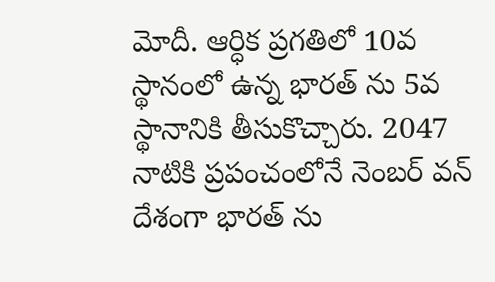మోదీ. ఆర్ధిక ప్రగతిలో 10వ స్థానంలో ఉన్న భారత్ ను 5వ స్థానానికి తీసుకొచ్చారు. 2047 నాటికి ప్రపంచంలోనే నెంబర్ వన్ దేశంగా భారత్ ను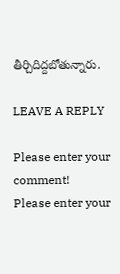తీర్చిదిద్దబోతున్నారు.

LEAVE A REPLY

Please enter your comment!
Please enter your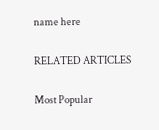name here

RELATED ARTICLES

Most Popular